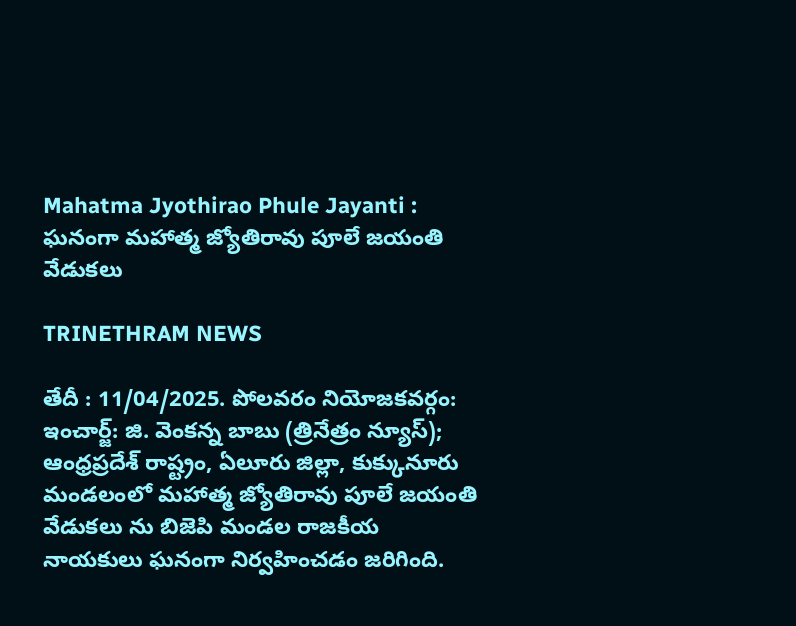Mahatma Jyothirao Phule Jayanti : ఘనంగా మహాత్మ జ్యోతిరావు పూలే జయంతి వేడుకలు

TRINETHRAM NEWS

తేదీ : 11/04/2025. పోలవరం నియోజకవర్గం: ఇంచార్జ్: జి. వెంకన్న బాబు (త్రినేత్రం న్యూస్); ఆంధ్రప్రదేశ్ రాష్ట్రం, ఏలూరు జిల్లా, కుక్కునూరు మండలంలో మహాత్మ జ్యోతిరావు పూలే జయంతి వేడుకలు ను బిజెపి మండల రాజకీయ నాయకులు ఘనంగా నిర్వహించడం జరిగింది.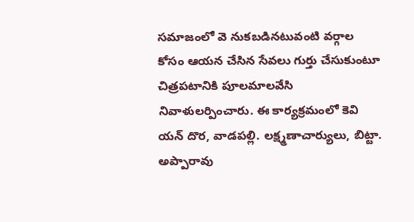సమాజంలో వె నుకబడినటువంటి వర్గాల కోసం ఆయన చేసిన సేవలు గుర్తు చేసుకుంటూ చిత్రపటానికి పూలమాలవేసి నివాళులర్పించారు. ఈ కార్యక్రమంలో కెవి యన్ దొర, వాడపల్లి. లక్ష్మణాచార్యులు, బిట్టా. అప్పారావు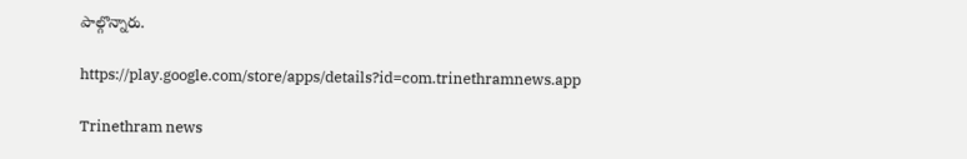పాల్గొన్నారు.

https://play.google.com/store/apps/details?id=com.trinethramnews.app

Trinethram news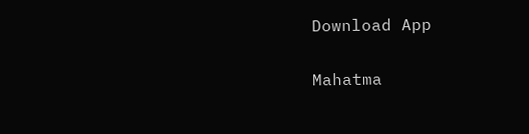Download App

Mahatma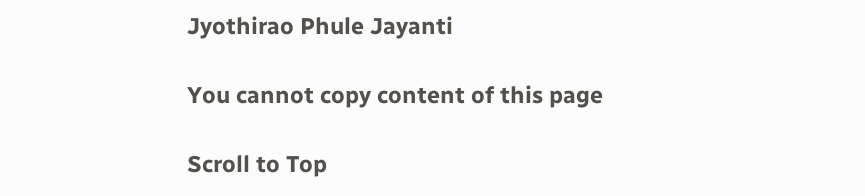Jyothirao Phule Jayanti

You cannot copy content of this page

Scroll to Top